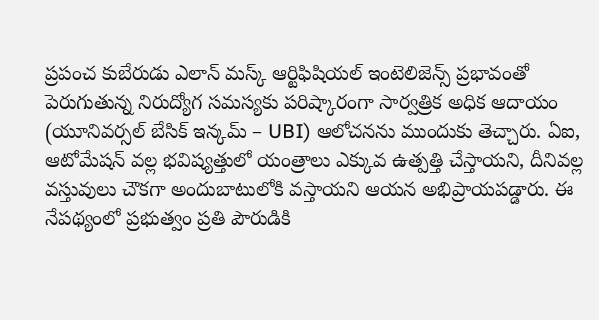ప్రపంచ కుబేరుడు ఎలాన్ మస్క్ ఆర్టిఫిషియల్ ఇంటెలిజెన్స్ ప్రభావంతో పెరుగుతున్న నిరుద్యోగ సమస్యకు పరిష్కారంగా సార్వత్రిక అధిక ఆదాయం (యూనివర్సల్ బేసిక్ ఇన్కమ్ – UBI) ఆలోచనను ముందుకు తెచ్చారు. ఏఐ, ఆటోమేషన్ వల్ల భవిష్యత్తులో యంత్రాలు ఎక్కువ ఉత్పత్తి చేస్తాయని, దీనివల్ల వస్తువులు చౌకగా అందుబాటులోకి వస్తాయని ఆయన అభిప్రాయపడ్డారు. ఈ నేపథ్యంలో ప్రభుత్వం ప్రతి పౌరుడికి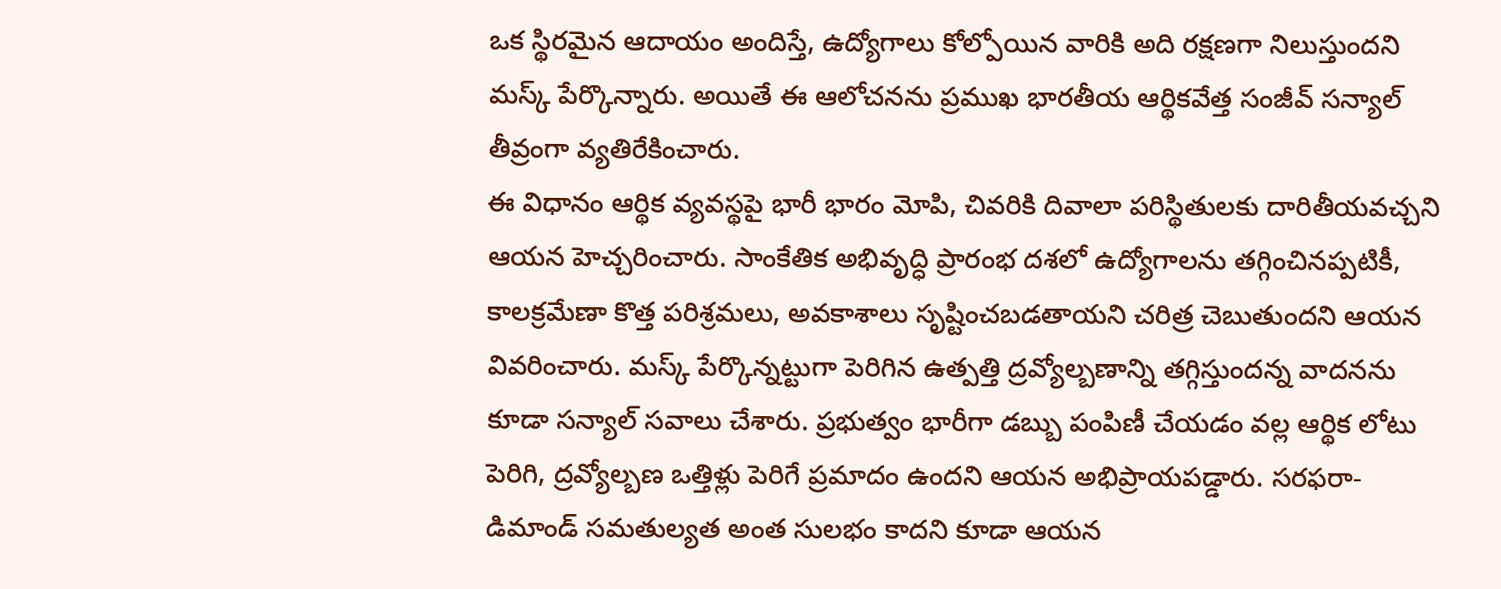ఒక స్థిరమైన ఆదాయం అందిస్తే, ఉద్యోగాలు కోల్పోయిన వారికి అది రక్షణగా నిలుస్తుందని మస్క్ పేర్కొన్నారు. అయితే ఈ ఆలోచనను ప్రముఖ భారతీయ ఆర్థికవేత్త సంజీవ్ సన్యాల్ తీవ్రంగా వ్యతిరేకించారు.
ఈ విధానం ఆర్థిక వ్యవస్థపై భారీ భారం మోపి, చివరికి దివాలా పరిస్థితులకు దారితీయవచ్చని ఆయన హెచ్చరించారు. సాంకేతిక అభివృద్ధి ప్రారంభ దశలో ఉద్యోగాలను తగ్గించినప్పటికీ, కాలక్రమేణా కొత్త పరిశ్రమలు, అవకాశాలు సృష్టించబడతాయని చరిత్ర చెబుతుందని ఆయన వివరించారు. మస్క్ పేర్కొన్నట్టుగా పెరిగిన ఉత్పత్తి ద్రవ్యోల్బణాన్ని తగ్గిస్తుందన్న వాదనను కూడా సన్యాల్ సవాలు చేశారు. ప్రభుత్వం భారీగా డబ్బు పంపిణీ చేయడం వల్ల ఆర్థిక లోటు పెరిగి, ద్రవ్యోల్బణ ఒత్తిళ్లు పెరిగే ప్రమాదం ఉందని ఆయన అభిప్రాయపడ్డారు. సరఫరా-డిమాండ్ సమతుల్యత అంత సులభం కాదని కూడా ఆయన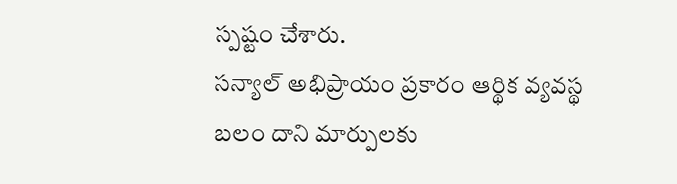స్పష్టం చేశారు.
సన్యాల్ అభిప్రాయం ప్రకారం ఆర్థిక వ్యవస్థ బలం దాని మార్పులకు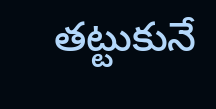తట్టుకునే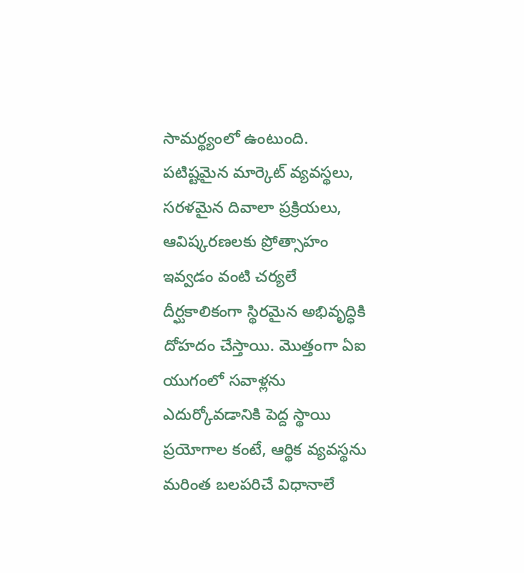సామర్థ్యంలో ఉంటుంది. పటిష్టమైన మార్కెట్ వ్యవస్థలు, సరళమైన దివాలా ప్రక్రియలు, ఆవిష్కరణలకు ప్రోత్సాహం ఇవ్వడం వంటి చర్యలే దీర్ఘకాలికంగా స్థిరమైన అభివృద్ధికి దోహదం చేస్తాయి. మొత్తంగా ఏఐ యుగంలో సవాళ్లను ఎదుర్కోవడానికి పెద్ద స్థాయి ప్రయోగాల కంటే, ఆర్థిక వ్యవస్థను మరింత బలపరిచే విధానాలే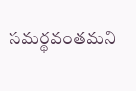సమర్థవంతమని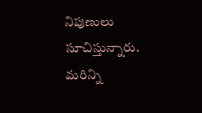నిపుణులు సూచిస్తున్నారు.
మరిన్ని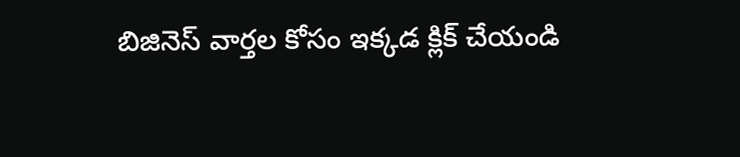బిజినెస్ వార్తల కోసం ఇక్కడ క్లిక్ చేయండి